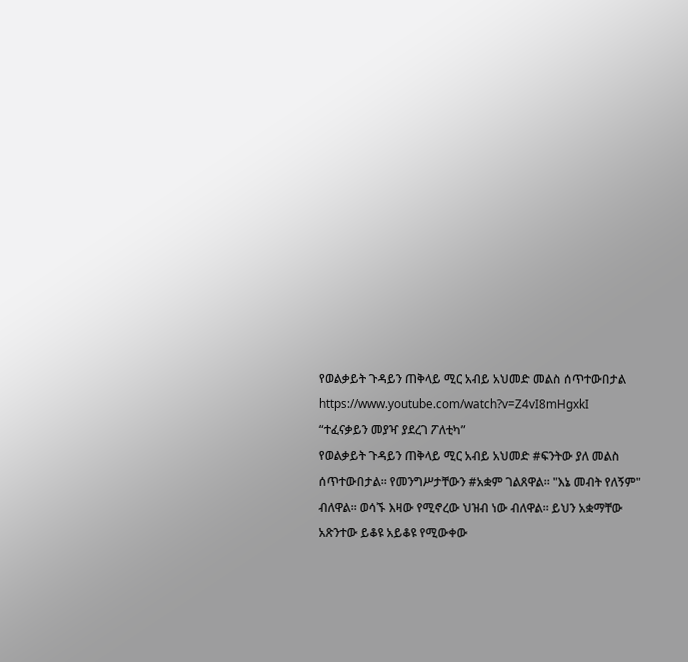የወልቃይት ጉዳይን ጠቅላይ ሚር አብይ አህመድ መልስ ሰጥተውበታል
https://www.youtube.com/watch?v=Z4vI8mHgxkI
“ተፈናቃይን መያዣ ያደረገ ፖለቲካ”
የወልቃይት ጉዳይን ጠቅላይ ሚር አብይ አህመድ #ፍንትው ያለ መልስ ሰጥተውበታል። የመንግሥታቸውን #አቋም ገልጸዋል። "እኔ መብት የለኝም" ብለዋል። ወሳኙ እዛው የሚኖረው ህዝብ ነው ብለዋል። ይህን አቋማቸው አጽንተው ይቆዩ አይቆዩ የሚውቀው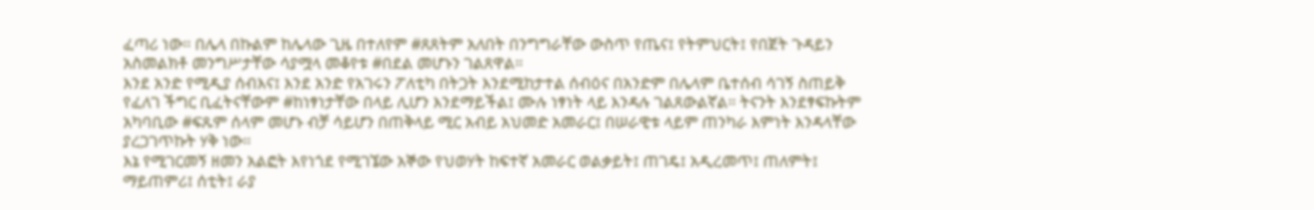ፈጣሪ ነው። በሌላ በኩልም ከሌላው ጊዜ በተለየም #ጸጸትም አለበት በንግግራቸው ውስጥ የጤና፤ የትምህርት፤ የበጀት ጉዳይን አስመልክቶ መንግሥታቸው ሳያሟላ መቆየቱ #በደል መሆኑን ገልጸዋል።
እንደ አንድ የሚዲያ ሰብእና፤ እንደ አንድ የአገሩን ፖለቲካ በትጋት እንደሚከታተል ሰብዕና በአንድም በሌላም ቤተሰብ ሳገኝ ስጠይቅ የፈለገ ችግር ቢፈትናቸውም #ከነፃነታቸው በላይ ሊሆን እንደማይችል፤ ሙሉ ነፃነት ላይ እንዳሉ ገልጸውልኛል። ትናንት እንደፃፍኩትም አካባቢው #ፍጹም ሰላም መሆኑ ብቻ ሳይሆን በጠቅላይ ሚር አብይ አህመድ አመራር፤ በሠራዊቱ ላይም ጠንካራ እምነት እንዳላቸው ያረጋገጥኩት ሃቅ ነው።
እኔ የሚገርመኝ ዘመን አልፎት እየነጎደ የሚገኜው አኞው የህወሃት ከፍተኛ አመራር ወልቃይት፤ ጠገዴ፤ አዲረመጥ፤ ጠለምት፤ ማይጠምሪ፤ ሰቲት፤ ራያ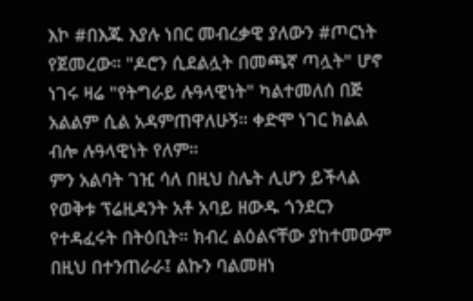እኮ #በእጁ እያሉ ነበር መብረቃዊ ያለውን #ጦርነት የጀመረው። "ዶሮን ሲደልሏት በመጫኛ ጣሏት" ሆኖ ነገሩ ዛሬ "የትግራይ ሉዓላዊነት" ካልተመለሰ በጅ አልልም ሲል አዳምጠዋለሁኝ። ቀድሞ ነገር ክልል ብሎ ሉዓላዊነት የለም።
ምን አልባት ገዢ ሳለ በዚህ ስሌት ሊሆን ይችላል የወቅቱ ፕሬዚዳንት አቶ አባይ ዘውዱ ጎንደርን የተዳፈሩት በትዕቢት። ክብረ ልዕልናቸው ያከተመውም በዚህ በተንጠራራ፤ ልኩን ባልመዘነ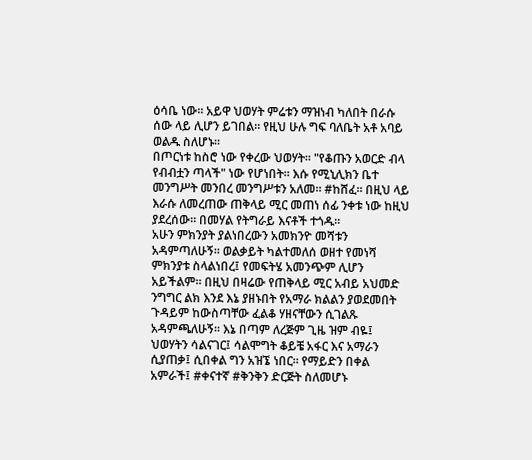ዕሳቤ ነው። አይዋ ህወሃት ምሬቱን ማዝነብ ካለበት በራሱ ሰው ላይ ሊሆን ይገበል። የዚህ ሁሉ ግፍ ባለቤት አቶ አባይ ወልዱ ስለሆኑ።
በጦርነቱ ከስሮ ነው የቀረው ህወሃት። "የቆጡን አወርድ ብላ የብብቷን ጣላች" ነው የሆነበት። እሱ የሚኒሊክን ቤተ መንግሥት መንበረ መንግሥቱን አለመ። #ከሸፈ። በዚህ ላይ እራሱ ለመረጠው ጠቅላይ ሚር መጠነ ሰፊ ንቀቱ ነው ከዚህ ያደረሰው። በመሃል የትግራይ እናቶች ተጎዱ።
አሁን ምክንያት ያልነበረውን አመክንዮ መሻቱን አዳምጣለሁኝ። ወልቃይት ካልተመለሰ ወዘተ የመነሻ ምክንያቱ ስላልነበረ፤ የመፍትሄ አመንጭም ሊሆን አይችልም። በዚህ በዛሬው የጠቅላይ ሚር አብይ አህመድ ንግግር ልክ እንደ እኔ ያዘኑበት የአማራ ክልልን ያወደመበት ጉዳይም ከውስጣቸው ፈልቆ ሃዘናቸውን ሲገልጹ አዳምጫለሁኝ። እኔ በጣም ለረጅም ጊዜ ዝም ብዬ፤ ህወሃትን ሳልናገር፤ ሳልሞግት ቆይቼ አፋር እና አማራን ሲያጠቃ፤ ሲበቀል ግን አዝኜ ነበር። የማይድን በቀል አምራች፤ #ቀናተኛ #ቅንቅን ድርጅት ስለመሆኑ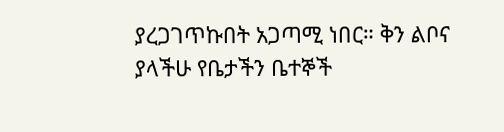ያረጋገጥኩበት አጋጣሚ ነበር። ቅን ልቦና ያላችሁ የቤታችን ቤተኞች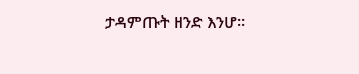ታዳምጡት ዘንድ እንሆ።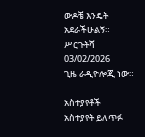ውዶቼ እንዴት አደራችሁልኝ።
ሥርጉትሻ 03/02/2026
ጊዜ ራዲዮሎጂ ነው።

አስተያየቶች
አስተያየት ይለጥፉ